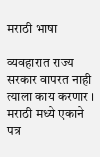मराठी भाषा

व्यवहारात राज्य सरकार वापरत नाही त्याला काय करणार । मराठी मध्ये एकाने पत्र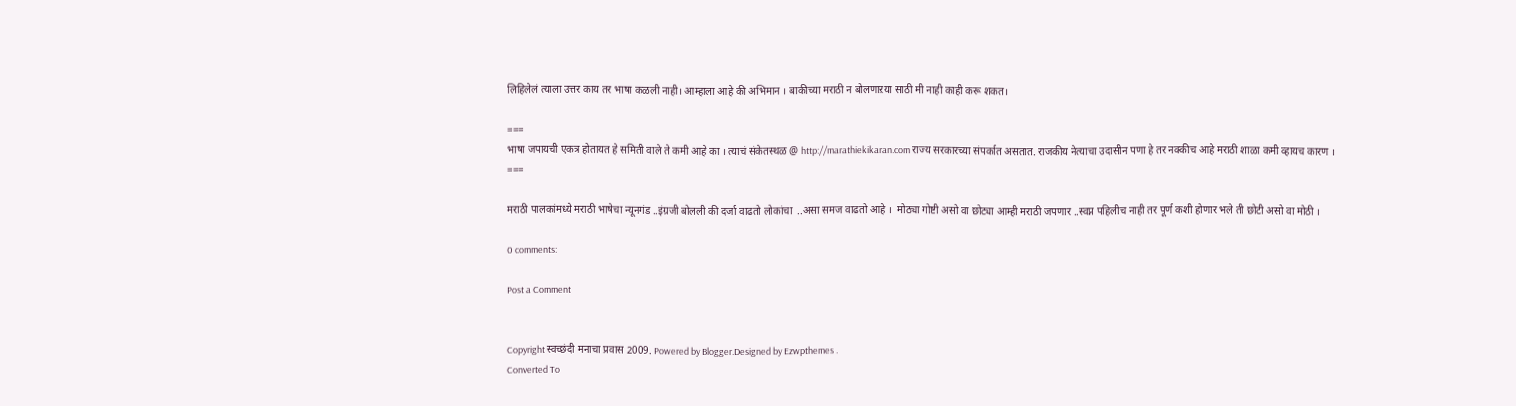लिहिलेलं त्याला उत्तर काय तर भाषा कळली नाही। आम्हाला आहे की अभिमान । बाकीच्या मराठी न बोलणाऱया साठी मी नाही काही करू शकत।

===
भाषा जपायची एकत्र होतायत हे समिती वाले ते कमी आहे का । त्याचं संकेतस्थळ @ http://marathiekikaran.com राज्य सरकारच्या संपर्कात असतात. राजकीय नेत्याचा उदासीन पणा हे तर नक्कीच आहे मराठी शाळा कमी व्हायच कारण ।
===

मराठी पालकांमध्ये मराठी भाषेचा न्यूनगंड ..इंग्रजी बोलली की दर्जा वाढतो लोकांचा  ..असा समज वाढतो आहे ।  मोठ्या गोष्टी असो वा छोट्या आम्ही मराठी जपणार ..स्वप्न पहिलीच नाही तर पूर्ण कशी होणार भले ती छोटी असो वा मोठी ।

0 comments:

Post a Comment


Copyright स्वच्छंदी मनाचा प्रवास 2009. Powered by Blogger.Designed by Ezwpthemes .
Converted To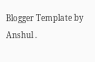Blogger Template by Anshul .